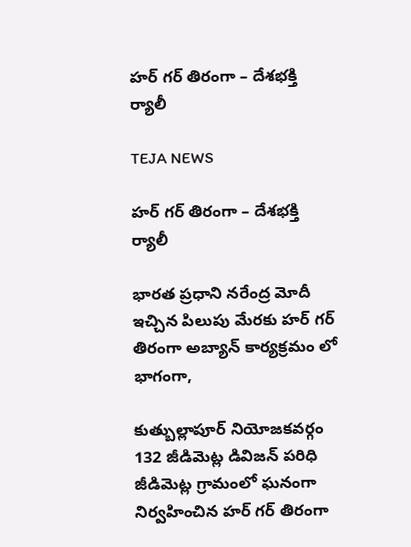హర్ గర్ తిరంగా – దేశభక్తి ర్యాలీ

TEJA NEWS

హర్ గర్ తిరంగా – దేశభక్తి ర్యాలీ

భారత ప్రధాని నరేంద్ర మోదీ ఇచ్చిన పిలుపు మేరకు హర్ గర్ తిరంగా అబ్యాన్ కార్యక్రమం లో భాగంగా,

కుత్బుల్లాపూర్ నియోజకవర్గం 132 జీడిమెట్ల డివిజన్ పరిధి జీడిమెట్ల గ్రామంలో ఘనంగా నిర్వహించిన హర్ గర్ తిరంగా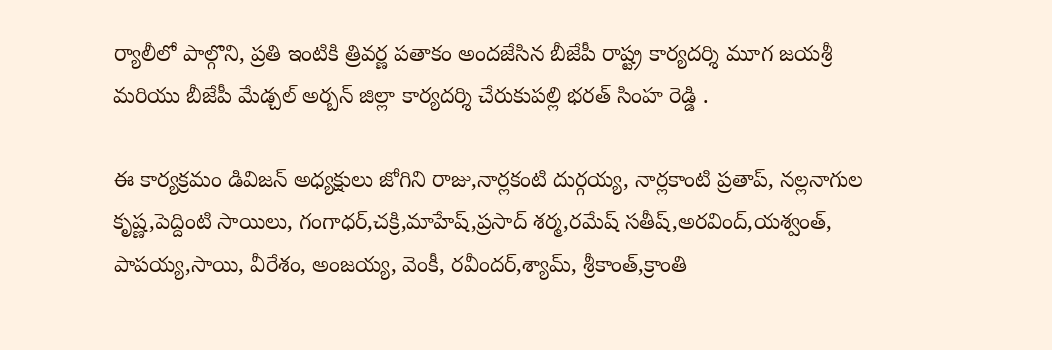ర్యాలీలో పాల్గొని, ప్రతి ఇంటికి త్రివర్ణ పతాకం అందజేసిన బీజేపీ రాష్ట్ర కార్యదర్శి మూగ జయశ్రీ మరియు బీజేపీ మేడ్చల్ అర్బన్ జిల్లా కార్యదర్శి చేరుకుపల్లి భరత్ సింహ రెడ్డి .

ఈ కార్యక్రమం డివిజన్ అధ్యక్షులు జోగిని రాజు,నార్లకంటి దుర్గయ్య, నార్లకాంటి ప్రతాప్, నల్లనాగుల కృష్ణ,పెద్దింటి సాయిలు, గంగాధర్,చక్రి,మాహేష్,ప్రసాద్ శర్మ,రమేష్ సతీష్,అరవింద్,యశ్వంత్, పాపయ్య,సాయి, వీరేశం, అంజయ్య, వెంకీ, రవీందర్,శ్యామ్, శ్రీకాంత్,క్రాంతి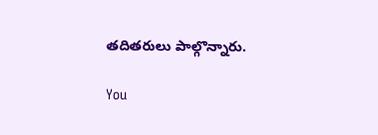తదితరులు పాల్గొన్నారు.

You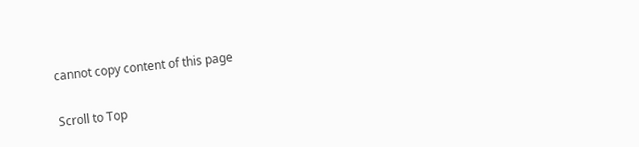cannot copy content of this page

Scroll to Top